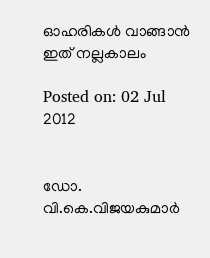ഓഹരികള്‍ വാങ്ങാന്‍ ഇത് നല്ലകാലം

Posted on: 02 Jul 2012


ഡോ. വി.കെ.വിജയകുമാര്‍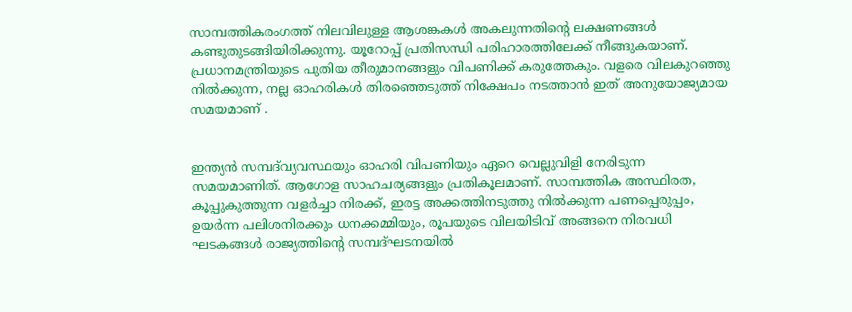സാമ്പത്തികരംഗത്ത് നിലവിലുള്ള ആശങ്കകള്‍ അകലുന്നതിന്റെ ലക്ഷണങ്ങള്‍ കണ്ടുതുടങ്ങിയിരിക്കുന്നു. യൂറോപ്പ് പ്രതിസന്ധി പരിഹാരത്തിലേക്ക് നീങ്ങുകയാണ്. പ്രധാനമന്ത്രിയുടെ പുതിയ തീരുമാനങ്ങളും വിപണിക്ക് കരുത്തേകും. വളരെ വിലകുറഞ്ഞു നില്‍ക്കുന്ന, നല്ല ഓഹരികള്‍ തിരഞ്ഞെടുത്ത് നിക്ഷേപം നടത്താന്‍ ഇത് അനുയോജ്യമായ സമയമാണ് .


ഇന്ത്യന്‍ സമ്പദ്‌വ്യവസ്ഥയും ഓഹരി വിപണിയും ഏറെ വെല്ലുവിളി നേരിടുന്ന സമയമാണിത്. ആഗോള സാഹചര്യങ്ങളും പ്രതികൂലമാണ്. സാമ്പത്തിക അസ്ഥിരത, കൂപ്പുകുത്തുന്ന വളര്‍ച്ചാ നിരക്ക്, ഇരട്ട അക്കത്തിനടുത്തു നില്‍ക്കുന്ന പണപ്പെരുപ്പം, ഉയര്‍ന്ന പലിശനിരക്കും ധനക്കമ്മിയും, രൂപയുടെ വിലയിടിവ് അങ്ങനെ നിരവധി ഘടകങ്ങള്‍ രാജ്യത്തിന്റെ സമ്പദ്ഘടനയില്‍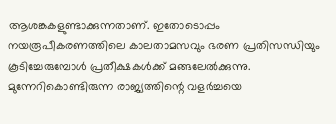ആശങ്കകളുണ്ടാക്കുന്നതാണ്. ഇതോടൊപ്പം നയരൂപീകരണത്തിലെ കാലതാമസവും ഭരണ പ്രതിസന്ധിയും കൂടിച്ചേരുമ്പോള്‍ പ്രതീക്ഷകള്‍ക്ക് മങ്ങലേല്‍ക്കുന്നു. മുന്നേറികൊണ്ടിരുന്ന രാജ്യത്തിന്റെ വളര്‍ച്ചയെ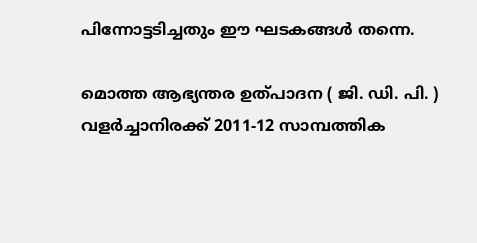പിന്നോട്ടടിച്ചതും ഈ ഘടകങ്ങള്‍ തന്നെ.

മൊത്ത ആഭ്യന്തര ഉത്പാദന ( ജി. ഡി. പി. ) വളര്‍ച്ചാനിരക്ക് 2011-12 സാമ്പത്തിക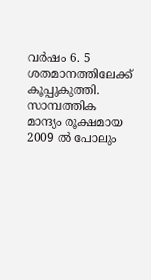വര്‍ഷം 6. 5 ശതമാനത്തിലേക്ക് കൂപ്പുകുത്തി. സാമ്പത്തിക മാന്ദ്യം രൂക്ഷമായ 2009 ല്‍ പോലും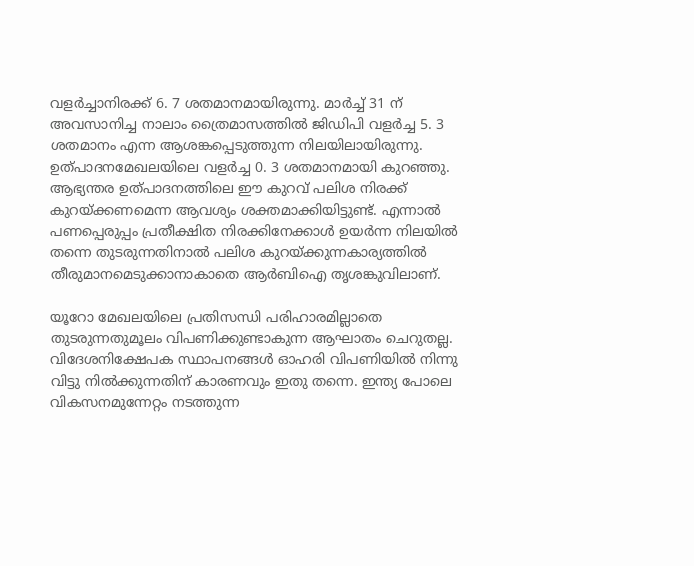വളര്‍ച്ചാനിരക്ക് 6. 7 ശതമാനമായിരുന്നു. മാര്‍ച്ച് 31 ന് അവസാനിച്ച നാലാം ത്രൈമാസത്തില്‍ ജിഡിപി വളര്‍ച്ച 5. 3 ശതമാനം എന്ന ആശങ്കപ്പെടുത്തുന്ന നിലയിലായിരുന്നു. ഉത്പാദനമേഖലയിലെ വളര്‍ച്ച 0. 3 ശതമാനമായി കുറഞ്ഞു. ആഭ്യന്തര ഉത്പാദനത്തിലെ ഈ കുറവ് പലിശ നിരക്ക് കുറയ്ക്കണമെന്ന ആവശ്യം ശക്തമാക്കിയിട്ടുണ്ട്. എന്നാല്‍ പണപ്പെരുപ്പം പ്രതീക്ഷിത നിരക്കിനേക്കാള്‍ ഉയര്‍ന്ന നിലയില്‍ തന്നെ തുടരുന്നതിനാല്‍ പലിശ കുറയ്ക്കുന്നകാര്യത്തില്‍ തീരുമാനമെടുക്കാനാകാതെ ആര്‍ബിഐ തൃശങ്കുവിലാണ്.

യൂറോ മേഖലയിലെ പ്രതിസന്ധി പരിഹാരമില്ലാതെ തുടരുന്നതുമൂലം വിപണിക്കുണ്ടാകുന്ന ആഘാതം ചെറുതല്ല. വിദേശനിക്ഷേപക സ്ഥാപനങ്ങള്‍ ഓഹരി വിപണിയില്‍ നിന്നു വിട്ടു നില്‍ക്കുന്നതിന് കാരണവും ഇതു തന്നെ. ഇന്ത്യ പോലെ വികസനമുന്നേറ്റം നടത്തുന്ന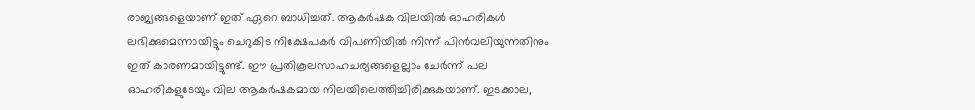രാജ്യങ്ങളെയാണ് ഇത് ഏറെ ബാധിച്ചത്. ആകര്‍ഷക വിലയില്‍ ഓഹരികള്‍ ലഭിക്കുമെന്നായിട്ടും ചെറുകിട നിക്ഷേപകര്‍ വിപണിയില്‍ നിന്ന് പിന്‍വലിയുന്നതിനും ഇത് കാരണമായിട്ടുണ്ട്. ഈ പ്രതികൂലസാഹചര്യങ്ങളെല്ലാം ചേര്‍ന്ന് പല ഓഹരികളുടേയും വില ആകര്‍ഷകമായ നിലയിലെത്തിച്ചിരിക്കുകയാണ്. ഇടക്കാല,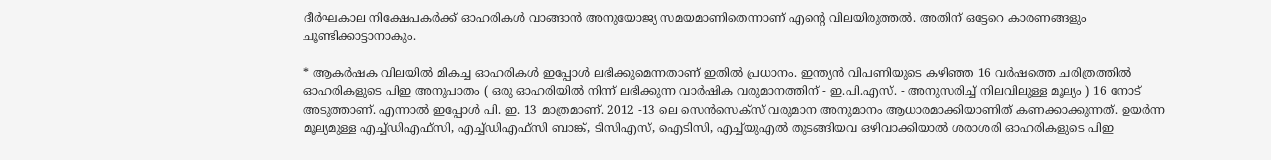ദീര്‍ഘകാല നിക്ഷേപകര്‍ക്ക് ഓഹരികള്‍ വാങ്ങാന്‍ അനുയോജ്യ സമയമാണിതെന്നാണ് എന്റെ വിലയിരുത്തല്‍. അതിന് ഒട്ടേറെ കാരണങ്ങളും ചൂണ്ടിക്കാട്ടാനാകും.

* ആകര്‍ഷക വിലയില്‍ മികച്ച ഓഹരികള്‍ ഇപ്പോള്‍ ലഭിക്കുമെന്നതാണ് ഇതില്‍ പ്രധാനം. ഇന്ത്യന്‍ വിപണിയുടെ കഴിഞ്ഞ 16 വര്‍ഷത്തെ ചരിത്രത്തില്‍ ഓഹരികളുടെ പിഇ അനുപാതം ( ഒരു ഓഹരിയില്‍ നിന്ന് ലഭിക്കുന്ന വാര്‍ഷിക വരുമാനത്തിന് - ഇ.പി.എസ്. - അനുസരിച്ച് നിലവിലുള്ള മൂല്യം ) 16 നോട് അടുത്താണ്. എന്നാല്‍ ഇപ്പോള്‍ പി. ഇ. 13 മാത്രമാണ്. 2012 -13 ലെ സെന്‍സെക്‌സ് വരുമാന അനുമാനം ആധാരമാക്കിയാണിത് കണക്കാക്കുന്നത്. ഉയര്‍ന്ന മൂല്യമുള്ള എച്ച്ഡിഎഫ്‌സി, എച്ച്ഡിഎഫ്‌സി ബാങ്ക്, ടിസിഎസ്, ഐടിസി, എച്ച്‌യുഎല്‍ തുടങ്ങിയവ ഒഴിവാക്കിയാല്‍ ശരാശരി ഓഹരികളുടെ പിഇ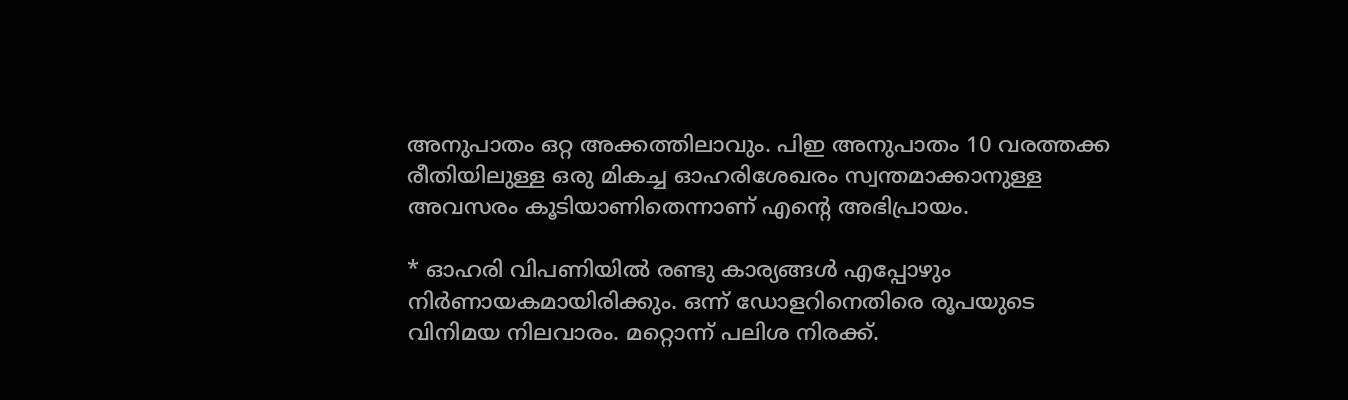അനുപാതം ഒറ്റ അക്കത്തിലാവും. പിഇ അനുപാതം 10 വരത്തക്ക രീതിയിലുള്ള ഒരു മികച്ച ഓഹരിശേഖരം സ്വന്തമാക്കാനുള്ള അവസരം കൂടിയാണിതെന്നാണ് എന്റെ അഭിപ്രായം.

* ഓഹരി വിപണിയില്‍ രണ്ടു കാര്യങ്ങള്‍ എപ്പോഴും നിര്‍ണായകമായിരിക്കും. ഒന്ന് ഡോളറിനെതിരെ രൂപയുടെ വിനിമയ നിലവാരം. മറ്റൊന്ന് പലിശ നിരക്ക്.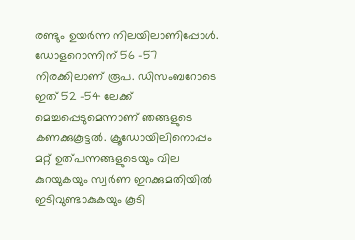രണ്ടും ഉയര്‍ന്ന നിലയിലാണിപ്പോള്‍. ഡോളറൊന്നിന് 56 -57 നിരക്കിലാണ് രൂപ. ഡിസംബറോടെ ഇത് 52 -54 ലേക്ക് മെച്ചപ്പെടുമെന്നാണ് ഞങ്ങളുടെ കണക്കുകൂട്ടല്‍. ക്രൂഡോയിലിനൊപ്പം മറ്റ് ഉത്പന്നങ്ങളുടെയും വില കുറയുകയും സ്വര്‍ണ ഇറക്കുമതിയില്‍ ഇടിവുണ്ടാകുകയും കൂടി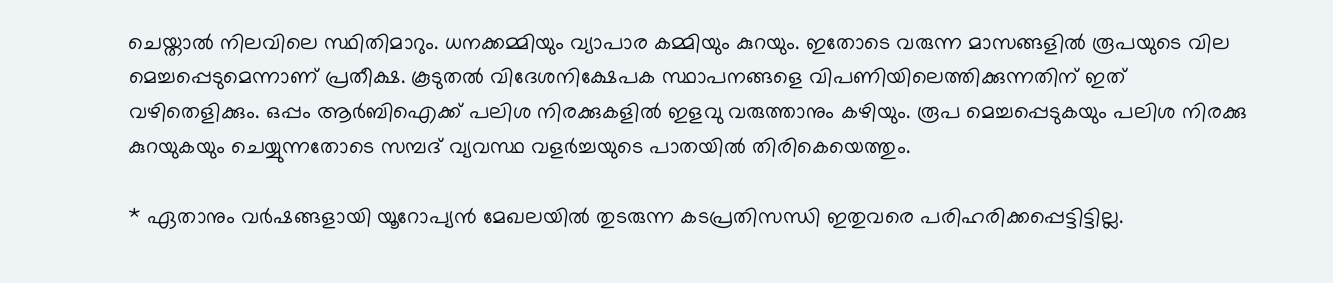ചെയ്താല്‍ നിലവിലെ സ്ഥിതിമാറും. ധനക്കമ്മിയും വ്യാപാര കമ്മിയും കുറയും. ഇതോടെ വരുന്ന മാസങ്ങളില്‍ രൂപയുടെ വില മെച്ചപ്പെടുമെന്നാണ് പ്രതീക്ഷ. കൂടുതല്‍ വിദേശനിക്ഷേപക സ്ഥാപനങ്ങളെ വിപണിയിലെത്തിക്കുന്നതിന് ഇത് വഴിതെളിക്കും. ഒപ്പം ആര്‍ബിഐക്ക് പലിശ നിരക്കുകളില്‍ ഇളവു വരുത്താനും കഴിയും. രൂപ മെച്ചപ്പെടുകയും പലിശ നിരക്കു കുറയുകയും ചെയ്യുന്നതോടെ സമ്പദ് വ്യവസ്ഥ വളര്‍ച്ചയുടെ പാതയില്‍ തിരികെയെത്തും.

* ഏതാനും വര്‍ഷങ്ങളായി യൂറോപ്യന്‍ മേഖലയില്‍ തുടരുന്ന കടപ്രതിസന്ധി ഇതുവരെ പരിഹരിക്കപ്പെട്ടിട്ടില്ല.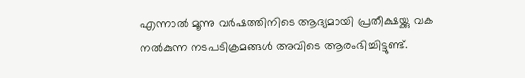എന്നാല്‍ മൂന്നു വര്‍ഷത്തിനിടെ ആദ്യമായി പ്രതീക്ഷയ്ക്കു വക നല്‍കുന്ന നടപടിക്രമങ്ങള്‍ അവിടെ ആരംഭിച്ചിട്ടുണ്ട്.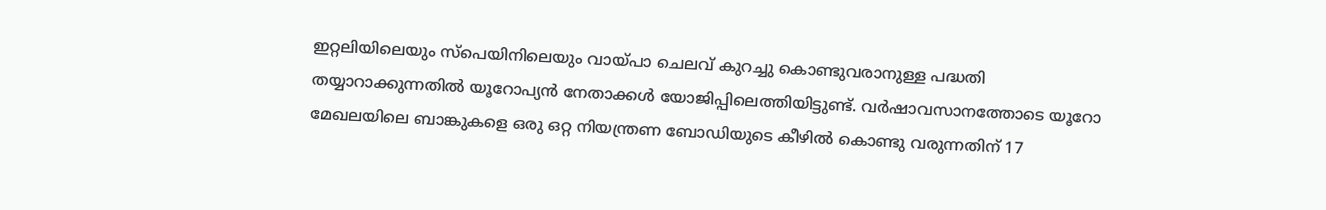ഇറ്റലിയിലെയും സ്‌പെയിനിലെയും വായ്പാ ചെലവ് കുറച്ചു കൊണ്ടുവരാനുള്ള പദ്ധതി തയ്യാറാക്കുന്നതില്‍ യൂറോപ്യന്‍ നേതാക്കള്‍ യോജിപ്പിലെത്തിയിട്ടുണ്ട്. വര്‍ഷാവസാനത്തോടെ യൂറോ മേഖലയിലെ ബാങ്കുകളെ ഒരു ഒറ്റ നിയന്ത്രണ ബോഡിയുടെ കീഴില്‍ കൊണ്ടു വരുന്നതിന് 17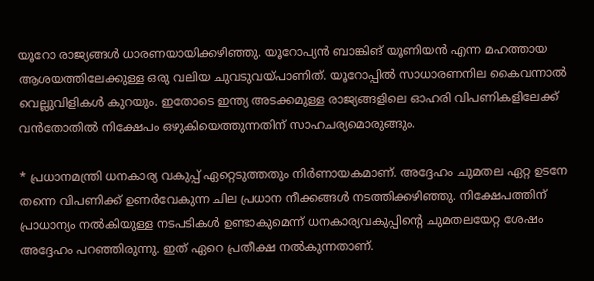യൂറോ രാജ്യങ്ങള്‍ ധാരണയായിക്കഴിഞ്ഞു. യൂറോപ്യന്‍ ബാങ്കിങ് യൂണിയന്‍ എന്ന മഹത്തായ ആശയത്തിലേക്കുള്ള ഒരു വലിയ ചുവടുവയ്പാണിത്. യൂറോപ്പില്‍ സാധാരണനില കൈവന്നാല്‍ വെല്ലുവിളികള്‍ കുറയും. ഇതോടെ ഇന്ത്യ അടക്കമുള്ള രാജ്യങ്ങളിലെ ഓഹരി വിപണികളിലേക്ക് വന്‍തോതില്‍ നിക്ഷേപം ഒഴുകിയെത്തുന്നതിന് സാഹചര്യമൊരുങ്ങും.

* പ്രധാനമന്ത്രി ധനകാര്യ വകുപ്പ് ഏറ്റെടുത്തതും നിര്‍ണായകമാണ്. അദ്ദേഹം ചുമതല ഏറ്റ ഉടനേ തന്നെ വിപണിക്ക് ഉണര്‍വേകുന്ന ചില പ്രധാന നീക്കങ്ങള്‍ നടത്തിക്കഴിഞ്ഞു. നിക്ഷേപത്തിന് പ്രാധാന്യം നല്‍കിയുള്ള നടപടികള്‍ ഉണ്ടാകുമെന്ന് ധനകാര്യവകുപ്പിന്റെ ചുമതലയേറ്റ ശേഷം അദ്ദേഹം പറഞ്ഞിരുന്നു. ഇത് ഏറെ പ്രതീക്ഷ നല്‍കുന്നതാണ്.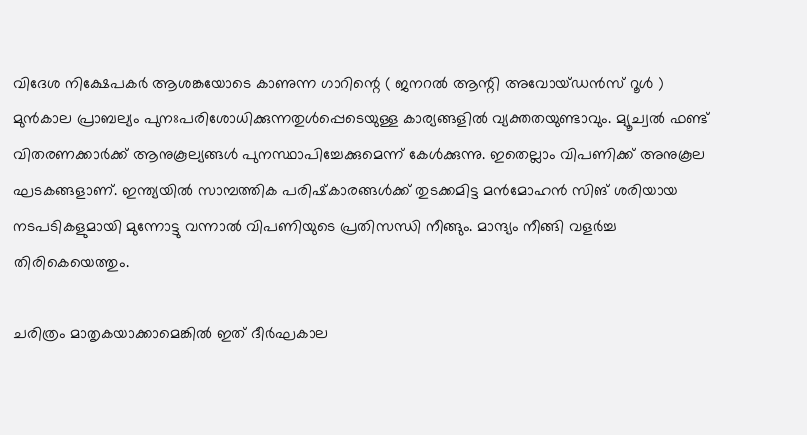വിദേശ നിക്ഷേപകര്‍ ആശങ്കയോടെ കാണുന്ന ഗാറിന്റെ ( ജനറല്‍ ആന്റി അവോയ്ഡന്‍സ് റൂള്‍ ) മുന്‍കാല പ്രാബല്യം പുനഃപരിശോധിക്കുന്നതുള്‍പ്പെടെയുള്ള കാര്യങ്ങളില്‍ വ്യക്തതയുണ്ടാവും. മ്യൂച്വല്‍ ഫണ്ട് വിതരണക്കാര്‍ക്ക് ആനുകൂല്യങ്ങള്‍ പുനസ്ഥാപിച്ചേക്കുമെന്ന് കേള്‍ക്കുന്നു. ഇതെല്ലാം വിപണിക്ക് അനുകൂല ഘടകങ്ങളാണ്. ഇന്ത്യയില്‍ സാമ്പത്തിക പരിഷ്‌കാരങ്ങള്‍ക്ക് തുടക്കമിട്ട മന്‍മോഹന്‍ സിങ് ശരിയായ നടപടികളുമായി മുന്നോട്ടു വന്നാല്‍ വിപണിയുടെ പ്രതിസന്ധി നീങ്ങും. മാന്ദ്യം നീങ്ങി വളര്‍ച്ച തിരികെയെത്തും.

ചരിത്രം മാതൃകയാക്കാമെങ്കില്‍ ഇത് ദീര്‍ഘകാല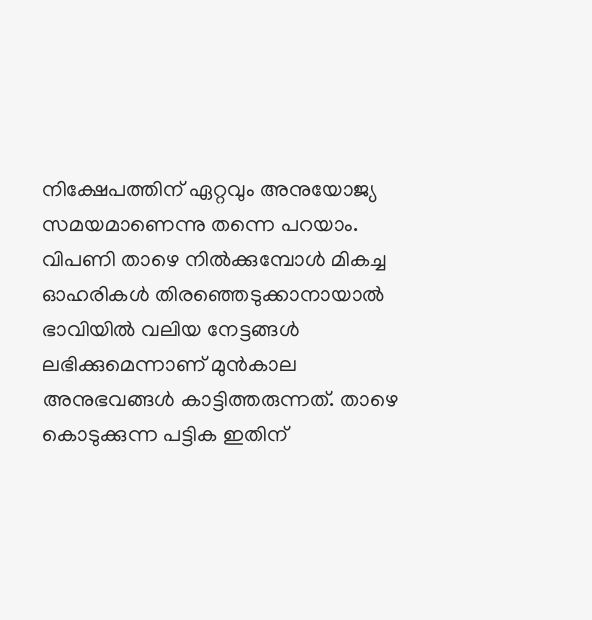നിക്ഷേപത്തിന് ഏറ്റവും അനുയോജ്യ സമയമാണെന്നു തന്നെ പറയാം. വിപണി താഴെ നില്‍ക്കുമ്പോള്‍ മികച്ച ഓഹരികള്‍ തിരഞ്ഞെടുക്കാനായാല്‍ ഭാവിയില്‍ വലിയ നേട്ടങ്ങള്‍ ലഭിക്കുമെന്നാണ് മുന്‍കാല അനുഭവങ്ങള്‍ കാട്ടിത്തരുന്നത്. താഴെ കൊടുക്കുന്ന പട്ടിക ഇതിന്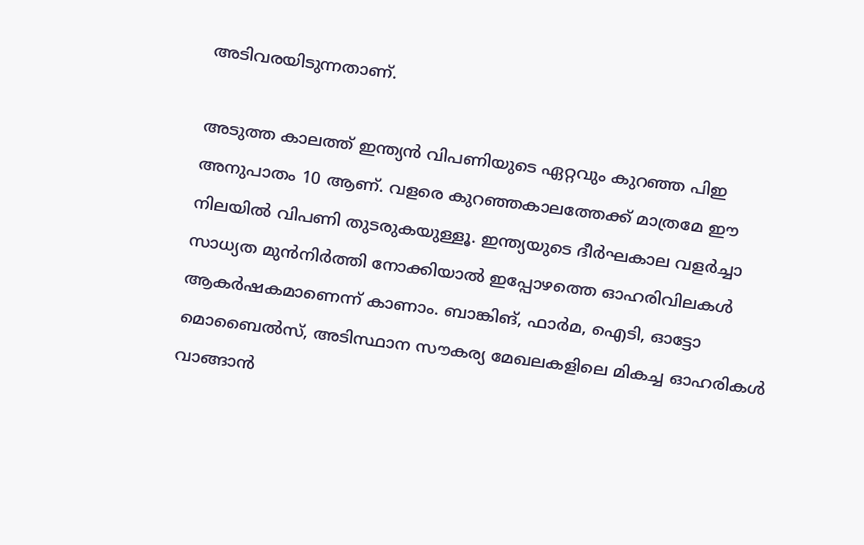അടിവരയിടുന്നതാണ്.

അടുത്ത കാലത്ത് ഇന്ത്യന്‍ വിപണിയുടെ ഏറ്റവും കുറഞ്ഞ പിഇ അനുപാതം 10 ആണ്. വളരെ കുറഞ്ഞകാലത്തേക്ക് മാത്രമേ ഈ നിലയില്‍ വിപണി തുടരുകയുള്ളൂ. ഇന്ത്യയുടെ ദീര്‍ഘകാല വളര്‍ച്ചാ സാധ്യത മുന്‍നിര്‍ത്തി നോക്കിയാല്‍ ഇപ്പോഴത്തെ ഓഹരിവിലകള്‍ ആകര്‍ഷകമാണെന്ന് കാണാം. ബാങ്കിങ്, ഫാര്‍മ, ഐടി, ഓട്ടോ മൊബൈല്‍സ്, അടിസ്ഥാന സൗകര്യ മേഖലകളിലെ മികച്ച ഓഹരികള്‍ വാങ്ങാന്‍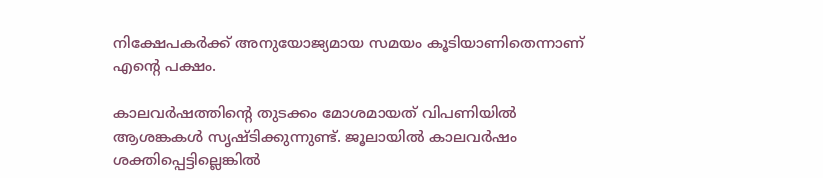നിക്ഷേപകര്‍ക്ക് അനുയോജ്യമായ സമയം കൂടിയാണിതെന്നാണ് എന്റെ പക്ഷം.

കാലവര്‍ഷത്തിന്റെ തുടക്കം മോശമായത് വിപണിയില്‍ ആശങ്കകള്‍ സൃഷ്ടിക്കുന്നുണ്ട്. ജൂലായില്‍ കാലവര്‍ഷം ശക്തിപ്പെട്ടില്ലെങ്കില്‍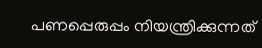പണപ്പെരുപ്പം നിയന്ത്രിക്കുന്നത്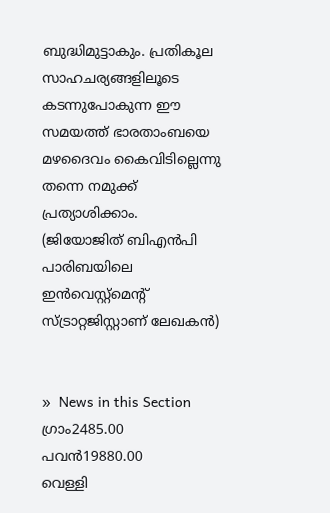ബുദ്ധിമുട്ടാകും. പ്രതികൂല സാഹചര്യങ്ങളിലൂടെ കടന്നുപോകുന്ന ഈ സമയത്ത് ഭാരതാംബയെ മഴദൈവം കൈവിടില്ലെന്നു തന്നെ നമുക്ക് പ്രത്യാശിക്കാം.
(ജിയോജിത് ബിഎന്‍പി പാരിബയിലെ ഇന്‍വെസ്റ്റ്‌മെന്റ് സ്ട്രാറ്റജിസ്റ്റാണ് ലേഖകന്‍)


»  News in this Section
ഗ്രാം2485.00
പവന്‍19880.00
വെള്ളി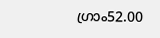ഗ്രാം52.00